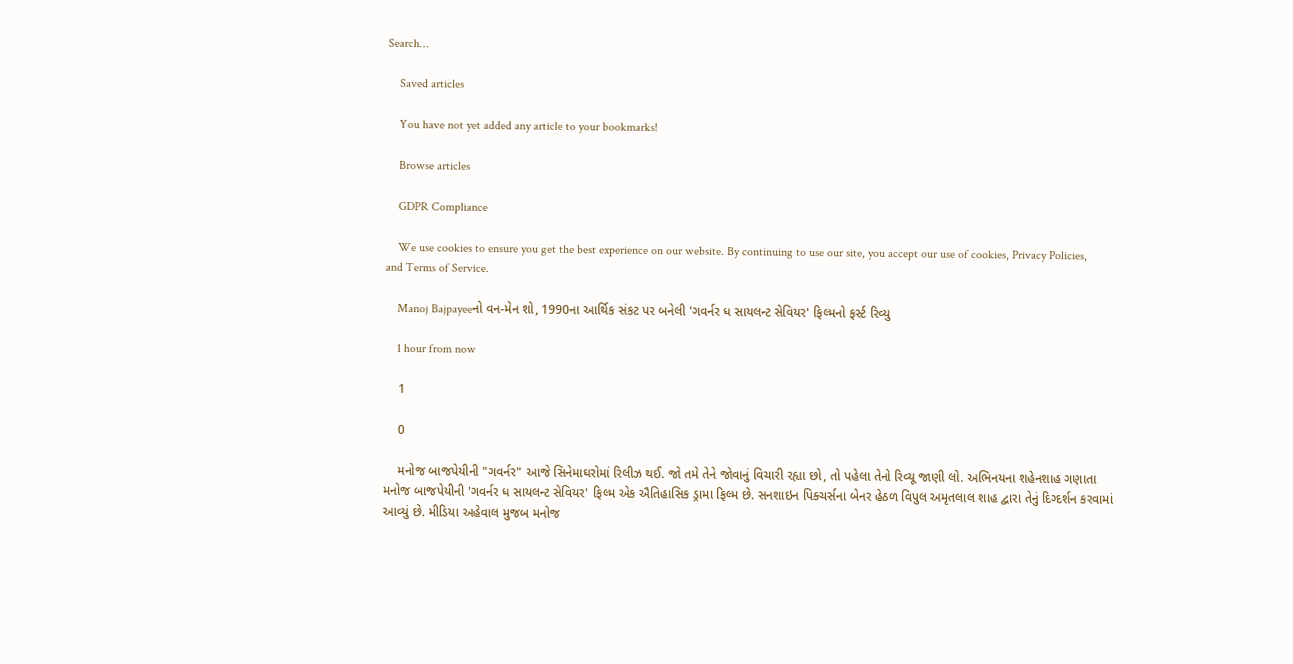Search…

    Saved articles

    You have not yet added any article to your bookmarks!

    Browse articles

    GDPR Compliance

    We use cookies to ensure you get the best experience on our website. By continuing to use our site, you accept our use of cookies, Privacy Policies, and Terms of Service.

    Manoj Bajpayeeનો વન-મેન શો, 1990ના આર્થિક સંકટ પર બનેલી 'ગવર્નર ધ સાયલન્ટ સેવિયર' ફિલ્મનો ફર્સ્ટ રિવ્યુ

    1 hour from now

    1

    0

    મનોજ બાજપેયીની "ગવર્નર" આજે સિનેમાઘરોમાં રિલીઝ થઈ. જો તમે તેને જોવાનું વિચારી રહ્યા છો, તો પહેલા તેનો રિવ્યૂ જાણી લો. અભિનયના શહેનશાહ ગણાતા મનોજ બાજપેયીની 'ગવર્નર ધ સાયલન્ટ સેવિયર' ફિલ્મ એક ઐતિહાસિક ડ્રામા ફિલ્મ છે. સનશાઇન પિક્ચર્સના બેનર હેઠળ વિપુલ અમૃતલાલ શાહ દ્વારા તેનું દિગ્દર્શન કરવામાં આવ્યું છે. મીડિયા અહેવાલ મુજબ મનોજ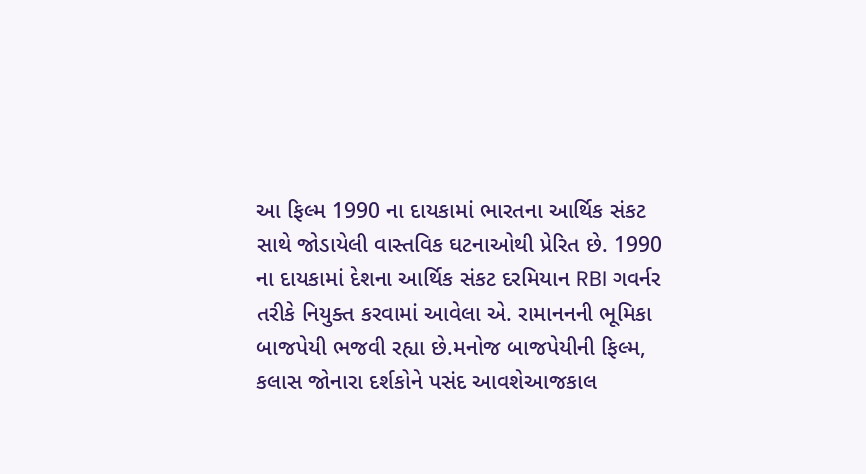આ ફિલ્મ 1990 ના દાયકામાં ભારતના આર્થિક સંકટ સાથે જોડાયેલી વાસ્તવિક ઘટનાઓથી પ્રેરિત છે. 1990 ના દાયકામાં દેશના આર્થિક સંકટ દરમિયાન RBI ગવર્નર તરીકે નિયુક્ત કરવામાં આવેલા એ. રામાનનની ભૂમિકા બાજપેયી ભજવી રહ્યા છે.મનોજ બાજપેયીની ફિલ્મ, કલાસ જોનારા દર્શકોને પસંદ આવશેઆજકાલ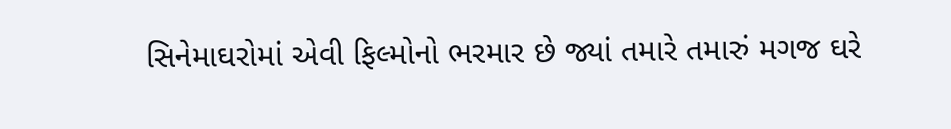સિનેમાઘરોમાં એવી ફિલ્મોનો ભરમાર છે જ્યાં તમારે તમારું મગજ ઘરે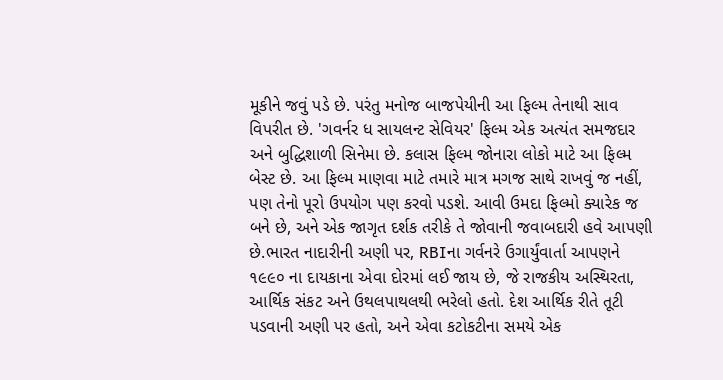મૂકીને જવું પડે છે. પરંતુ મનોજ બાજપેયીની આ ફિલ્મ તેનાથી સાવ વિપરીત છે. 'ગવર્નર ધ સાયલન્ટ સેવિયર' ફિલ્મ એક અત્યંત સમજદાર અને બુદ્ધિશાળી સિનેમા છે. કલાસ ફિલ્મ જોનારા લોકો માટે આ ફિલ્મ બેસ્ટ છે. આ ફિલ્મ માણવા માટે તમારે માત્ર મગજ સાથે રાખવું જ નહીં, પણ તેનો પૂરો ઉપયોગ પણ કરવો પડશે. આવી ઉમદા ફિલ્મો ક્યારેક જ બને છે, અને એક જાગૃત દર્શક તરીકે તે જોવાની જવાબદારી હવે આપણી છે.ભારત નાદારીની અણી પર, RBIના ગર્વનરે ઉગાર્યુંવાર્તા આપણને ૧૯૯૦ ના દાયકાના એવા દોરમાં લઈ જાય છે, જે રાજકીય અસ્થિરતા, આર્થિક સંકટ અને ઉથલપાથલથી ભરેલો હતો. દેશ આર્થિક રીતે તૂટી પડવાની અણી પર હતો, અને એવા કટોકટીના સમયે એક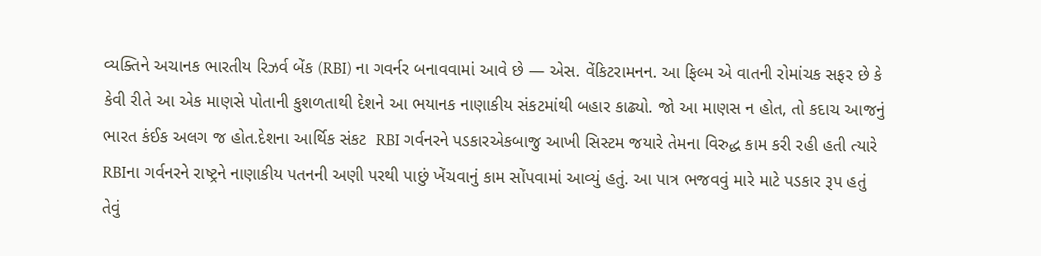વ્યક્તિને અચાનક ભારતીય રિઝર્વ બેંક (RBI) ના ગવર્નર બનાવવામાં આવે છે — એસ. વેંકિટરામનન. આ ફિલ્મ એ વાતની રોમાંચક સફર છે કે કેવી રીતે આ એક માણસે પોતાની કુશળતાથી દેશને આ ભયાનક નાણાકીય સંકટમાંથી બહાર કાઢ્યો. જો આ માણસ ન હોત, તો કદાચ આજનું ભારત કંઈક અલગ જ હોત.દેશના આર્થિક સંકટ  RBI ગર્વનરને પડકારએકબાજુ આખી સિસ્ટમ જયારે તેમના વિરુદ્ધ કામ કરી રહી હતી ત્યારે RBIના ગર્વનરને રાષ્ટ્રને નાણાકીય પતનની અણી પરથી પાછું ખેંચવાનું કામ સોંપવામાં આવ્યું હતું. આ પાત્ર ભજવવું મારે માટે પડકાર રૂપ હતું તેવું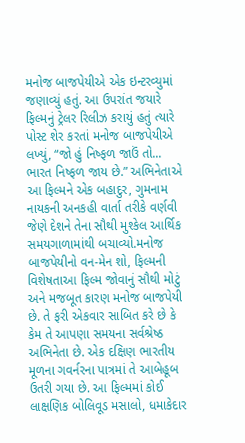મનોજ બાજપેયીએ એક ઇન્ટરવ્યુમાં જણાવ્યું હતું. આ ઉપરાંત જયારે ફિલ્મનું ટ્રેલર રિલીઝ કરાયું હતું ત્યારે પોસ્ટ શેર કરતાં મનોજ બાજપેયીએ લખ્યું, “જો હું નિષ્ફળ જાઉં તો... ભારત નિષ્ફળ જાય છે.” અભિનેતાએ આ ફિલ્મને એક બહાદુર, ગુમનામ નાયકની અનકહી વાર્તા તરીકે વર્ણવી જેણે દેશને તેના સૌથી મુશ્કેલ આર્થિક સમયગાળામાંથી બચાવ્યો.મનોજ બાજપેયીનો વન-મેન શો, ફિલ્મની વિશેષતાઆ ફિલ્મ જોવાનું સૌથી મોટું અને મજબૂત કારણ મનોજ બાજપેયી છે. તે ફરી એકવાર સાબિત કરે છે કે કેમ તે આપણા સમયના સર્વશ્રેષ્ઠ અભિનેતા છે. એક દક્ષિણ ભારતીય મૂળના ગવર્નરના પાત્રમાં તે આબેહૂબ ઉતરી ગયા છે. આ ફિલ્મમાં કોઈ લાક્ષણિક બોલિવૂડ મસાલો, ધમાકેદાર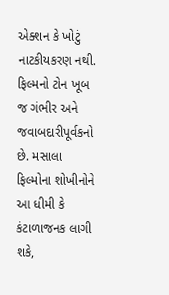એક્શન કે ખોટું નાટકીયકરણ નથી. ફિલ્મનો ટોન ખૂબ જ ગંભીર અને જવાબદારીપૂર્વકનો છે. મસાલા ફિલ્મોના શોખીનોને આ ધીમી કે કંટાળાજનક લાગી શકે,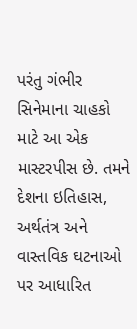પરંતુ ગંભીર સિનેમાના ચાહકો માટે આ એક માસ્ટરપીસ છે. તમને દેશના ઇતિહાસ, અર્થતંત્ર અને વાસ્તવિક ઘટનાઓ પર આધારિત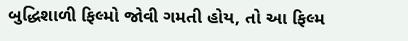બુદ્ધિશાળી ફિલ્મો જોવી ગમતી હોય, તો આ ફિલ્મ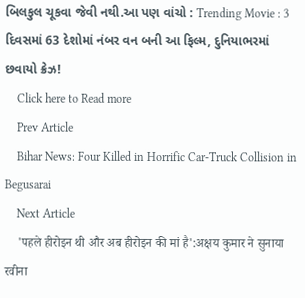બિલકુલ ચૂકવા જેવી નથી.આ પણ વાંચો : Trending Movie : 3 દિવસમાં 63 દેશોમાં નંબર વન બની આ ફિલ્મ, દુનિયાભરમાં છવાયો ક્રેઝ!
    Click here to Read more
    Prev Article
    Bihar News: Four Killed in Horrific Car-Truck Collision in Begusarai
    Next Article
    'पहले हीरोइन थी और अब हीरोइन की मां है':अक्षय कुमार ने सुनाया रवीना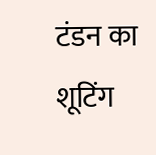टंडन का शूटिंग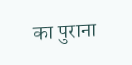का पुराना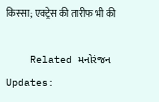किस्सा; एक्ट्रेस की तारीफ भी की

    Related મનોરંજન Updates: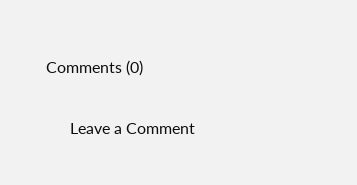Comments (0)

      Leave a Comment